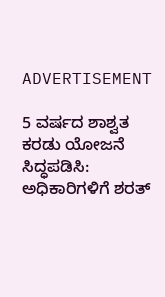ADVERTISEMENT

5 ವರ್ಷದ ಶಾಶ್ವತ ಕರಡು ಯೋಜನೆ ಸಿದ್ಧಪಡಿಸಿ: ಅಧಿಕಾರಿಗಳಿಗೆ ಶರತ್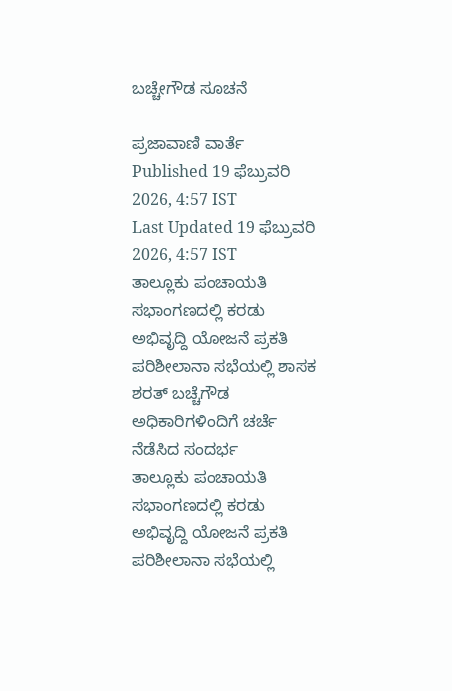ಬಚ್ಚೇಗೌಡ ಸೂಚನೆ

ಪ್ರಜಾವಾಣಿ ವಾರ್ತೆ
Published 19 ಫೆಬ್ರುವರಿ 2026, 4:57 IST
Last Updated 19 ಫೆಬ್ರುವರಿ 2026, 4:57 IST
ತಾಲ್ಲೂಕು ಪಂಚಾಯತಿ ಸಭಾಂಗಣದಲ್ಲಿ ಕರಡು ಅಭಿವೃದ್ದಿ ಯೋಜನೆ ಪ್ರಕತಿ ಪರಿಶೀಲಾನಾ ಸಭೆಯಲ್ಲಿ ಶಾಸಕ ಶರತ್ ಬಚ್ಚೆಗೌಡ ಅಧಿಕಾರಿಗಳಿಂದಿಗೆ ಚರ್ಚೆ ನೆಡೆಸಿದ ಸಂದರ್ಭ
ತಾಲ್ಲೂಕು ಪಂಚಾಯತಿ ಸಭಾಂಗಣದಲ್ಲಿ ಕರಡು ಅಭಿವೃದ್ದಿ ಯೋಜನೆ ಪ್ರಕತಿ ಪರಿಶೀಲಾನಾ ಸಭೆಯಲ್ಲಿ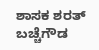ಶಾಸಕ ಶರತ್ ಬಚ್ಚೆಗೌಡ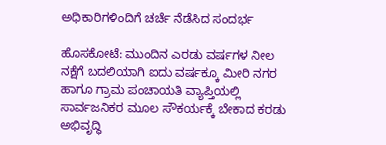ಅಧಿಕಾರಿಗಳಿಂದಿಗೆ ಚರ್ಚೆ ನೆಡೆಸಿದ ಸಂದರ್ಭ

ಹೊಸಕೋಟೆ: ಮುಂದಿನ ಎರಡು ವರ್ಷಗಳ ನೀಲ ನಕ್ಷೆಗೆ ಬದಲಿಯಾಗಿ ಐದು ವರ್ಷಕ್ಕೂ ಮೀರಿ ನಗರ ಹಾಗೂ ಗ್ರಾಮ ಪಂಚಾಯತಿ ವ್ಯಾಪ್ತಿಯಲ್ಲಿ ಸಾರ್ವಜನಿಕರ ಮೂಲ ಸೌಕರ್ಯಕ್ಕೆ ಬೇಕಾದ ಕರಡು ಅಭಿವೃದ್ಧಿ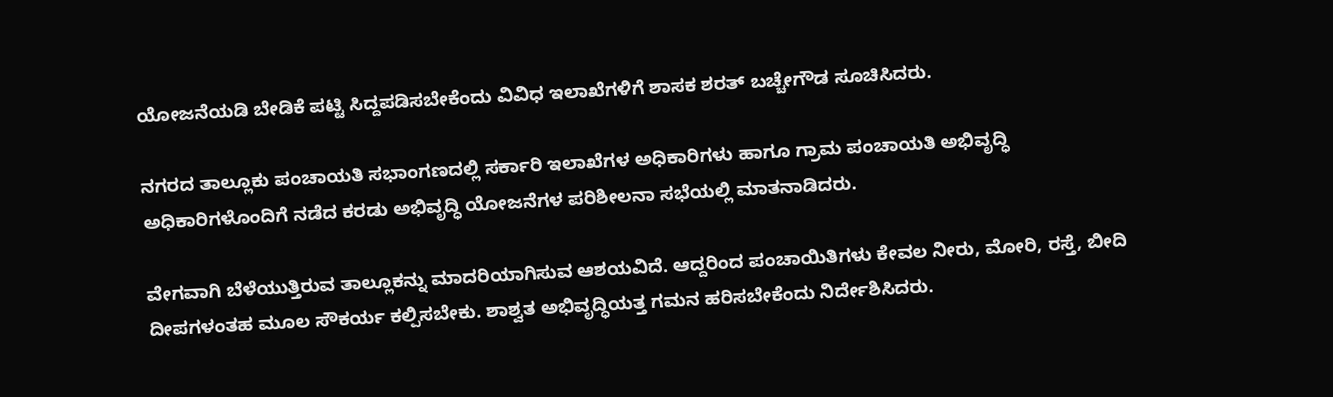ಯೋಜನೆಯಡಿ ಬೇಡಿಕೆ ಪಟ್ಟಿ ಸಿದ್ದಪಡಿಸಬೇಕೆಂದು ವಿವಿಧ ಇಲಾಖೆಗಳಿಗೆ ಶಾಸಕ ಶರತ್ ಬಚ್ಚೇಗೌಡ ಸೂಚಿಸಿದರು.

ನಗರದ ತಾಲ್ಲೂಕು ಪಂಚಾಯತಿ ಸಭಾಂಗಣದಲ್ಲಿ ಸರ್ಕಾರಿ ಇಲಾಖೆಗಳ ಅಧಿಕಾರಿಗಳು ಹಾಗೂ ಗ್ರಾಮ ಪಂಚಾಯತಿ ಅಭಿವೃದ್ಧಿ ಅಧಿಕಾರಿಗಳೊಂದಿಗೆ ನಡೆದ ಕರಡು ಅಭಿವೃದ್ಧಿ ಯೋಜನೆಗಳ ಪರಿಶೀಲನಾ ಸಭೆಯಲ್ಲಿ ಮಾತನಾಡಿದರು.

ವೇಗವಾಗಿ ಬೆಳೆಯುತ್ತಿರುವ ತಾಲ್ಲೂಕನ್ನು ಮಾದರಿಯಾಗಿಸುವ ಆಶಯವಿದೆ. ಆದ್ದರಿಂದ ಪಂಚಾಯಿತಿಗಳು ಕೇವಲ ನೀರು, ಮೋರಿ, ರಸ್ತೆ, ಬೀದಿ ದೀಪಗಳಂತಹ ಮೂಲ ಸೌಕರ್ಯ ಕಲ್ಪಿಸಬೇಕು. ಶಾಶ್ವತ ಅಭಿವೃದ್ಧಿಯತ್ತ ಗಮನ ಹರಿಸಬೇಕೆಂದು ನಿರ್ದೇಶಿಸಿದರು.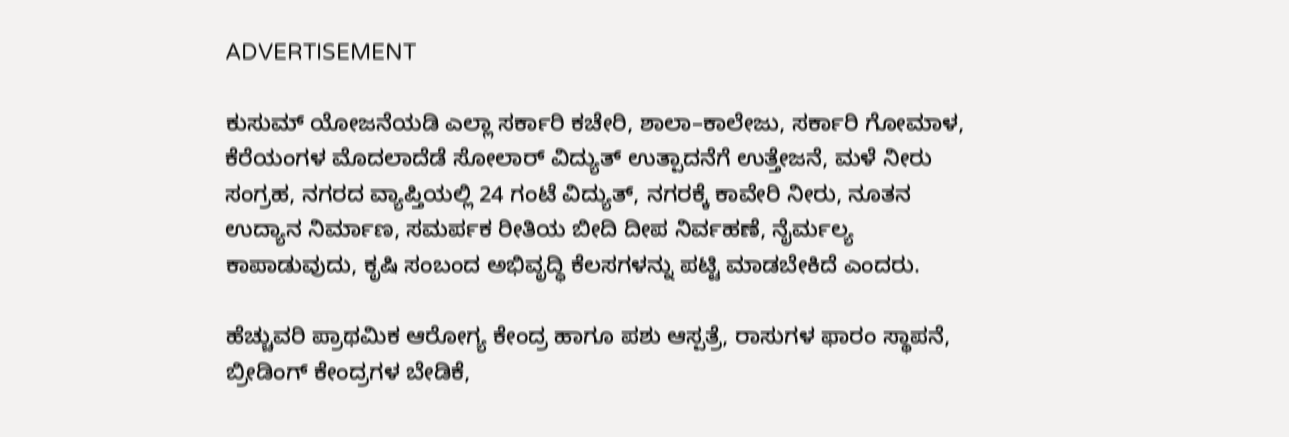ADVERTISEMENT

ಕುಸುಮ್ ಯೋಜನೆಯಡಿ ಎಲ್ಲಾ ಸರ್ಕಾರಿ ಕಚೇರಿ, ಶಾಲಾ–ಕಾಲೇಜು, ಸರ್ಕಾರಿ ಗೋಮಾಳ, ಕೆರೆಯಂಗಳ ಮೊದಲಾದೆಡೆ ಸೋಲಾರ್ ವಿದ್ಯುತ್ ಉತ್ಪಾದನೆಗೆ ಉತ್ತೇಜನೆ, ಮಳೆ ನೀರು ಸಂಗ್ರಹ, ನಗರದ ವ್ಯಾಪ್ತಿಯಲ್ಲಿ 24 ಗಂಟೆ ವಿದ್ಯುತ್, ನಗರಕ್ಕೆ ಕಾವೇರಿ ನೀರು, ನೂತನ ಉದ್ಯಾನ ನಿರ್ಮಾಣ, ಸಮರ್ಪಕ ರೀತಿಯ ಬೀದಿ ದೀಪ ನಿರ್ವಹಣೆ, ನೈರ್ಮಲ್ಯ ಕಾಪಾಡುವುದು, ಕೃಷಿ ಸಂಬಂದ ಅಭಿವೃದ್ಧಿ ಕೆಲಸಗಳನ್ನು ಪಟ್ಟಿ ಮಾಡಬೇಕಿದೆ ಎಂದರು.

ಹೆಚ್ಚುವರಿ ಪ್ರಾಥಮಿಕ ಆರೋಗ್ಯ ಕೇಂದ್ರ ಹಾಗೂ ಪಶು ಆಸ್ಪತ್ರೆ, ರಾಸುಗಳ ಫಾರಂ ಸ್ಥಾಪನೆ, ಬ್ರೀಡಿಂಗ್ ಕೇಂದ್ರಗಳ ಬೇಡಿಕೆ,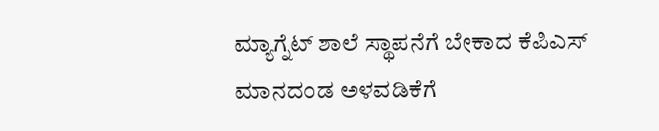ಮ್ಯಾಗ್ನೆಟ್ ಶಾಲೆ ಸ್ಥಾಪನೆಗೆ ಬೇಕಾದ ಕೆಪಿಎಸ್ ಮಾನದಂಡ ಅಳವಡಿಕೆಗೆ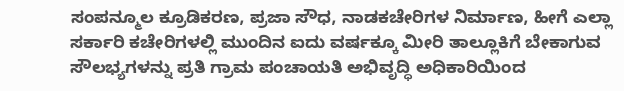ಸಂಪನ್ಮೂಲ ಕ್ರೂಡಿಕರಣ, ಪ್ರಜಾ ಸೌಧ, ನಾಡಕಚೇರಿಗಳ ನಿರ್ಮಾಣ, ಹೀಗೆ ಎಲ್ಲಾ ಸರ್ಕಾರಿ ಕಚೇರಿಗಳಲ್ಲಿ ಮುಂದಿನ ಐದು ವರ್ಷಕ್ಕೂ ಮೀರಿ ತಾಲ್ಲೂಕಿಗೆ ಬೇಕಾಗುವ ಸೌಲಭ್ಯಗಳನ್ನು ಪ್ರತಿ ಗ್ರಾಮ ಪಂಚಾಯತಿ ಅಭಿವೃದ್ಧಿ ಅಧಿಕಾರಿಯಿಂದ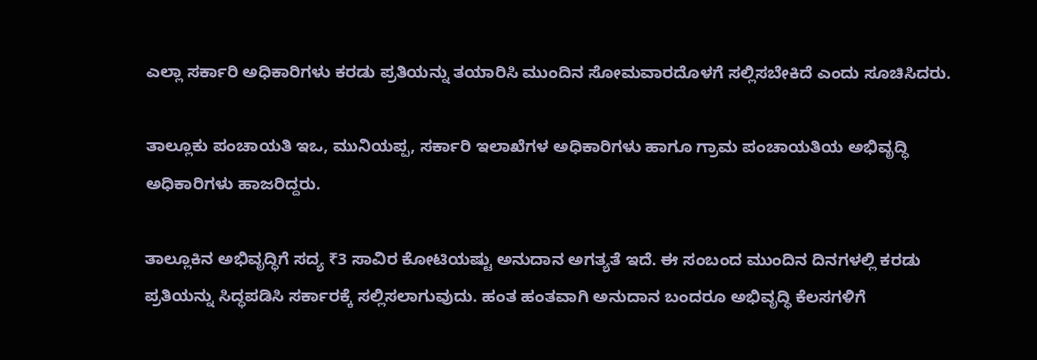ಎಲ್ಲಾ ಸರ್ಕಾರಿ ಅಧಿಕಾರಿಗಳು ಕರಡು ಪ್ರತಿಯನ್ನು ತಯಾರಿಸಿ ಮುಂದಿನ ಸೋಮವಾರದೊಳಗೆ ಸಲ್ಲಿಸಬೇಕಿದೆ ಎಂದು ಸೂಚಿಸಿದರು.

ತಾಲ್ಲೂಕು ಪಂಚಾಯತಿ ಇಒ, ಮುನಿಯಪ್ಪ, ಸರ್ಕಾರಿ ಇಲಾಖೆಗಳ ಅಧಿಕಾರಿಗಳು ಹಾಗೂ ಗ್ರಾಮ ಪಂಚಾಯತಿಯ ಅಭಿವೃದ್ಧಿ ಅಧಿಕಾರಿಗಳು ಹಾಜರಿದ್ದರು.

ತಾಲ್ಲೂಕಿನ ಅಭಿವೃದ್ಧಿಗೆ ಸದ್ಯ ₹3 ಸಾವಿರ ಕೋಟಿಯಷ್ಟು ಅನುದಾನ ಅಗತ್ಯತೆ ಇದೆ. ಈ ಸಂಬಂದ ಮುಂದಿನ ದಿನಗಳಲ್ಲಿ ಕರಡು ಪ್ರತಿಯನ್ನು ಸಿದ್ಧಪಡಿಸಿ ಸರ್ಕಾರಕ್ಕೆ ಸಲ್ಲಿಸಲಾಗುವುದು. ಹಂತ ಹಂತವಾಗಿ ಅನುದಾನ ಬಂದರೂ ಅಭಿವೃದ್ಧಿ ಕೆಲಸಗಳಿಗೆ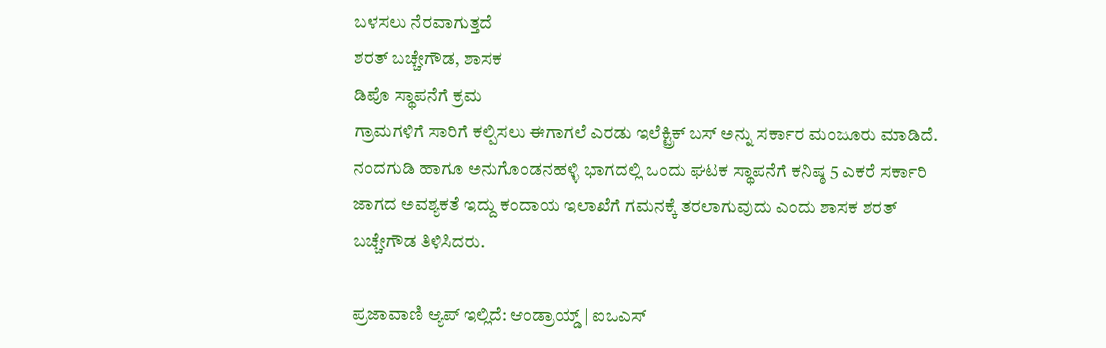ಬಳಸಲು ನೆರವಾಗುತ್ತದೆ
ಶರತ್ ಬಚ್ಚೇಗೌಡ, ಶಾಸಕ
ಡಿಪೊ ಸ್ಥಾಪನೆಗೆ ಕ್ರಮ
ಗ್ರಾಮಗಳಿಗೆ ಸಾರಿಗೆ ಕಲ್ಪಿಸಲು ಈಗಾಗಲೆ ಎರಡು ಇಲೆಕ್ಟ್ರಿಕ್ ಬಸ್ ಅನ್ನು ಸರ್ಕಾರ ಮಂಜೂರು ಮಾಡಿದೆ. ನಂದಗುಡಿ ಹಾಗೂ ಅನುಗೊಂಡನಹಳ್ಳಿ ಭಾಗದಲ್ಲಿ ಒಂದು ಘಟಕ ಸ್ಥಾಪನೆಗೆ ಕನಿಷ್ಠ 5 ಎಕರೆ ಸರ್ಕಾರಿ ಜಾಗದ ಅವಶ್ಯಕತೆ ಇದ್ದು ಕಂದಾಯ ಇಲಾಖೆಗೆ ಗಮನಕ್ಕೆ ತರಲಾಗುವುದು ಎಂದು ಶಾಸಕ ಶರತ್‌ ಬಚ್ಚೇಗೌಡ ತಿಳಿಸಿದರು.

ಪ್ರಜಾವಾಣಿ ಆ್ಯಪ್ ಇಲ್ಲಿದೆ: ಆಂಡ್ರಾಯ್ಡ್ | ಐಒಎಸ್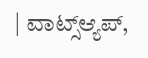| ವಾಟ್ಸ್ಆ್ಯಪ್,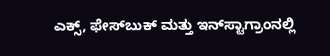ಎಕ್ಸ್, ಫೇಸ್‌ಬುಕ್ ಮತ್ತು ಇನ್‌ಸ್ಟಾಗ್ರಾಂನಲ್ಲಿ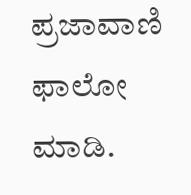ಪ್ರಜಾವಾಣಿ ಫಾಲೋ ಮಾಡಿ.